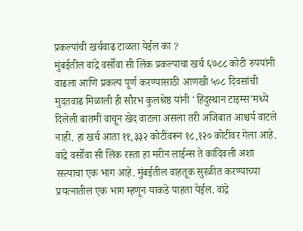प्रकल्पांची खर्चवाढ टाळता येईल का ?
मुंबईतील वांद्रे वर्सोवा सी लिंक प्रकल्पाचा खर्च ६७८८ कोटी रुपयांनी वाढला आणि प्रकल्प पूर्ण करण्यासाठी आणखी ५०८ दिवसांची मुदतवाढ मिळाली ही सौरभ कुलश्रेष्ठ यांनी 'हिंदुस्थान टाइम्स'मध्ये दिलेली बातमी वाचून खेद वाटला असला तरी अजिबात आश्चर्य वाटले नाही. हा खर्च आता ११,३३२ कोटींवरून १८,१२० कोटींवर गेला आहे. वांद्रे वर्सोवा सी लिंक रस्ता हा मरीन लाईन्स ते कांदिवली अशा रस्त्याचा एक भाग आहे. मुंबईतील वाहतूक सुरळीत करण्याच्या प्रयत्नातील एक भाग म्हणून याकडे पाहता येईल. वांद्रे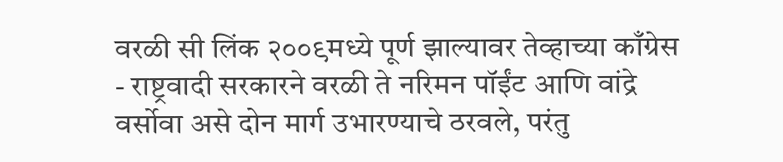वरळी सी लिंक २००९मध्ये पूर्ण झाल्यावर तेव्हाच्या काँग्रेस - राष्ट्रवादी सरकारने वरळी ते नरिमन पॉईंट आणि वांद्रे वर्सोवा असे दोन मार्ग उभारण्याचे ठरवले, परंतु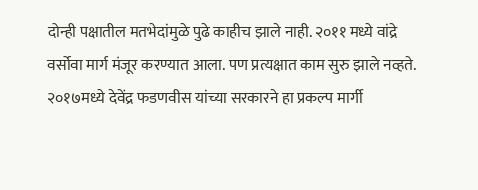दोन्ही पक्षातील मतभेदांमुळे पुढे काहीच झाले नाही. २०११ मध्ये वांद्रे वर्सोवा मार्ग मंजूर करण्यात आला. पण प्रत्यक्षात काम सुरु झाले नव्हते. २०१७मध्ये देवेंद्र फडणवीस यांच्या सरकारने हा प्रकल्प मार्गी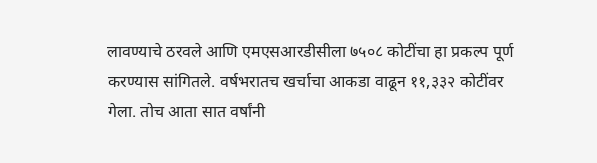लावण्याचे ठरवले आणि एमएसआरडीसीला ७५०८ कोटींचा हा प्रकल्प पूर्ण करण्यास सांगितले. वर्षभरातच खर्चाचा आकडा वाढून ११,३३२ कोटींवर गेला. तोच आता सात वर्षांनी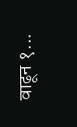वाढून १...